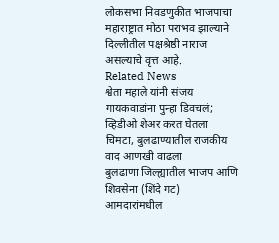लोकसभा निवडणुकीत भाजपाचा महाराष्ट्रात मोठा पराभव झाल्याने
दिल्लीतील पक्षश्रेष्ठी नाराज असल्याचे वृत्त आहे.
Related News
श्वेता महाले यांनी संजय गायकवाडांना पुन्हा डिवचलं; व्हिडीओ शेअर करत घेतला चिमटा, बुलढाण्यातील राजकीय वाद आणखी वाढला
बुलढाणा जिल्ह्यातील भाजप आणि शिवसेना (शिंदे गट) आमदारांमधील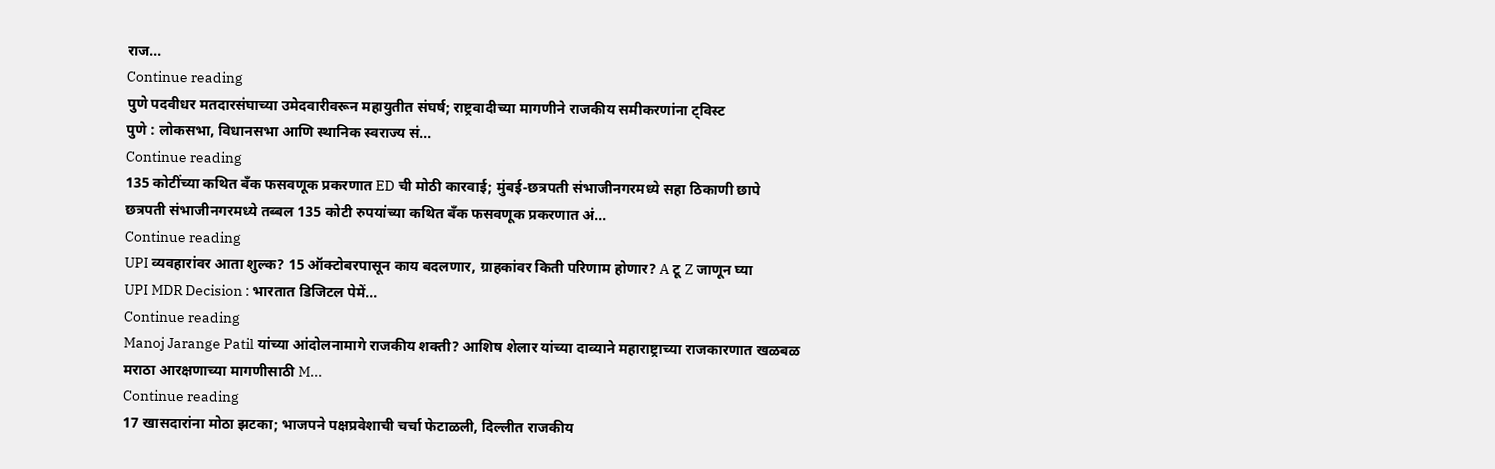राज...
Continue reading
पुणे पदवीधर मतदारसंघाच्या उमेदवारीवरून महायुतीत संघर्ष; राष्ट्रवादीच्या मागणीने राजकीय समीकरणांना ट्विस्ट
पुणे : लोकसभा, विधानसभा आणि स्थानिक स्वराज्य सं...
Continue reading
135 कोटींच्या कथित बँक फसवणूक प्रकरणात ED ची मोठी कारवाई; मुंबई-छत्रपती संभाजीनगरमध्ये सहा ठिकाणी छापे
छत्रपती संभाजीनगरमध्ये तब्बल 135 कोटी रुपयांच्या कथित बँक फसवणूक प्रकरणात अं...
Continue reading
UPI व्यवहारांवर आता शुल्क? 15 ऑक्टोबरपासून काय बदलणार, ग्राहकांवर किती परिणाम होणार? A टू Z जाणून घ्या
UPI MDR Decision : भारतात डिजिटल पेमें...
Continue reading
Manoj Jarange Patil यांच्या आंदोलनामागे राजकीय शक्ती? आशिष शेलार यांच्या दाव्याने महाराष्ट्राच्या राजकारणात खळबळ
मराठा आरक्षणाच्या मागणीसाठी M...
Continue reading
17 खासदारांना मोठा झटका; भाजपने पक्षप्रवेशाची चर्चा फेटाळली, दिल्लीत राजकीय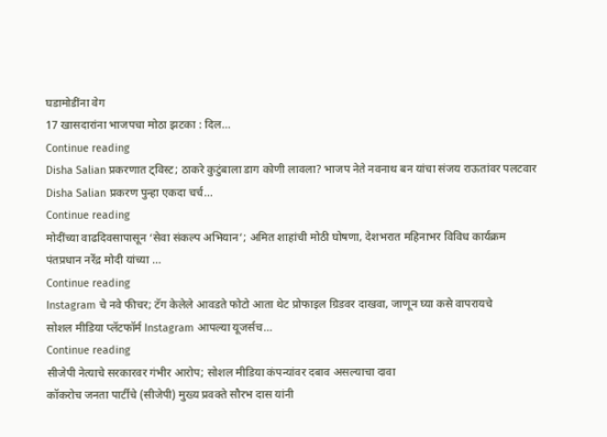घडामोडींना वेग
17 खासदारांना भाजपचा मोठा झटका : दिल...
Continue reading
Disha Salian प्रकरणात ट्विस्ट; ठाकरे कुटुंबाला डाग कोणी लावला? भाजप नेते नवनाथ बन यांचा संजय राऊतांवर पलटवार
Disha Salian प्रकरण पुन्हा एकदा चर्च...
Continue reading
मोदींच्या वाढदिवसापासून ‘सेवा संकल्प अभियान’; अमित शाहांची मोठी घोषणा, देशभरात महिनाभर विविध कार्यक्रम
पंतप्रधान नरेंद्र मोदी यांच्या ...
Continue reading
Instagram चे नवे फीचर; टॅग केलेले आवडते फोटो आता थेट प्रोफाइल ग्रिडवर दाखवा, जाणून घ्या कसे वापरायचे
सोशल मीडिया प्लॅटफॉर्म Instagram आपल्या यूजर्सच...
Continue reading
सीजेपी नेत्याचे सरकारवर गंभीर आरोप; सोशल मीडिया कंपन्यांवर दबाव असल्याचा दावा
कॉकरोच जनता पार्टीचे (सीजेपी) मुख्य प्रवक्ते सौरभ दास यांनी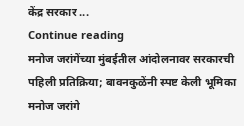केंद्र सरकार ...
Continue reading
मनोज जरांगेंच्या मुंबईतील आंदोलनावर सरकारची पहिली प्रतिक्रिया; बावनकुळेंनी स्पष्ट केली भूमिका
मनोज जरांगे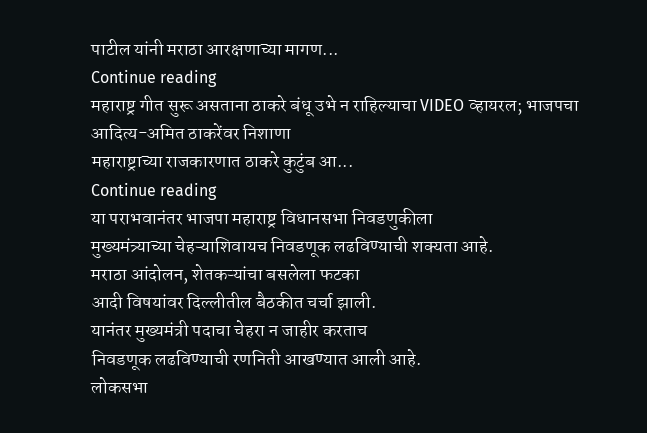पाटील यांनी मराठा आरक्षणाच्या मागण...
Continue reading
महाराष्ट्र गीत सुरू असताना ठाकरे बंधू उभे न राहिल्याचा VIDEO व्हायरल; भाजपचा आदित्य-अमित ठाकरेंवर निशाणा
महाराष्ट्राच्या राजकारणात ठाकरे कुटुंब आ...
Continue reading
या पराभवानंतर भाजपा महाराष्ट्र विधानसभा निवडणुकीला
मुख्यमंत्र्याच्या चेहऱ्याशिवायच निवडणूक लढविण्याची शक्यता आहे.
मराठा आंदोलन, शेतकऱ्यांचा बसलेला फटका
आदी विषयांवर दिल्लीतील बैठकीत चर्चा झाली.
यानंतर मुख्यमंत्री पदाचा चेहरा न जाहीर करताच
निवडणूक लढविण्याची रणनिती आखण्यात आली आहे.
लोकसभा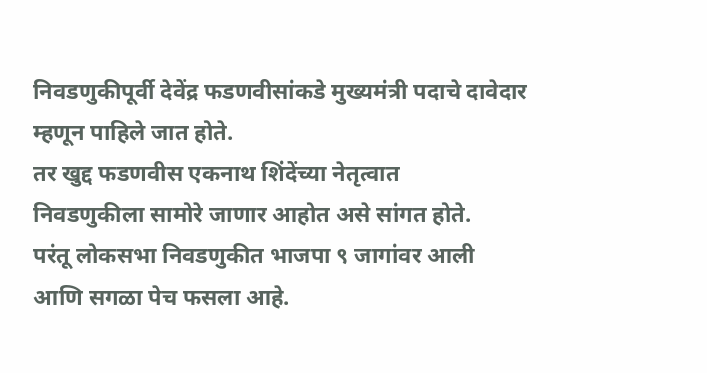निवडणुकीपूर्वी देवेंद्र फडणवीसांकडे मुख्यमंत्री पदाचे दावेदार
म्हणून पाहिले जात होते.
तर खुद्द फडणवीस एकनाथ शिंदेंच्या नेतृत्वात
निवडणुकीला सामोरे जाणार आहोत असे सांगत होते.
परंतू लोकसभा निवडणुकीत भाजपा ९ जागांवर आली
आणि सगळा पेच फसला आहे.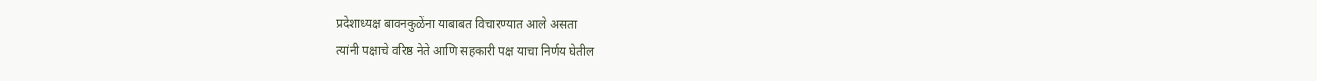प्रदेशाध्यक्ष बावनकुळेंना याबाबत विचारण्यात आले असता
त्यांनी पक्षाचे वरिष्ठ नेते आणि सहकारी पक्ष याचा निर्णय घेतील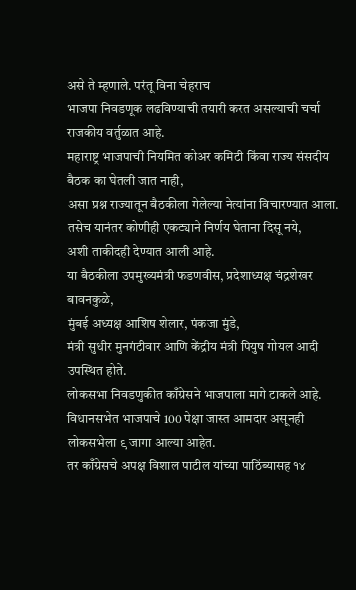असे ते म्हणाले. परंतू विना चेहराच
भाजपा निवडणूक लढविण्याची तयारी करत असल्याची चर्चा राजकीय वर्तुळात आहे.
महाराष्ट्र भाजपाची नियमित कोअर कमिटी किंवा राज्य संसदीय बैठक का घेतली जात नाही,
असा प्रश्न राज्यातून बैठकीला गेलेल्या नेत्यांना विचारण्यात आला.
तसेच यानंतर कोणीही एकट्याने निर्णय घेताना दिसू नये,
अशी ताकीदही देण्यात आली आहे.
या बैठकीला उपमुख्यमंत्री फडणवीस, प्रदेशाध्यक्ष चंद्रशेखर बावनकुळे,
मुंबई अध्यक्ष आशिष शेलार, पंकजा मुंडे,
मंत्री सुधीर मुनगंटीवार आणि केंद्रीय मंत्री पियुष गोयल आदी उपस्थित होते.
लोकसभा निवडणुकीत काँग्रेसने भाजपाला मागे टाकले आहे.
विधानसभेत भाजपाचे 100 पेक्षा जास्त आमदार असूनही
लोकसभेला ९ जागा आल्या आहेत.
तर काँग्रेसचे अपक्ष विशाल पाटील यांच्या पाठिंब्यासह १४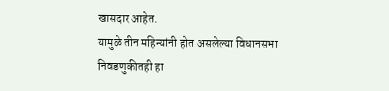खासदार आहेत.
यामुळे तीन महिन्यांनी होत असलेल्या विधानसभा निवडणुकीतही हा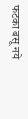फटका बसू नये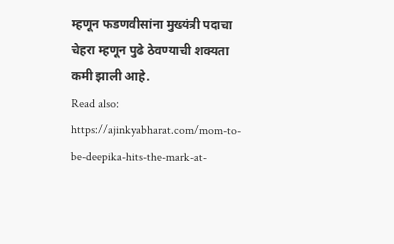म्हणून फडणवीसांना मुख्यंत्री पदाचा चेहरा म्हणून पुढे ठेवण्याची शक्यता कमी झाली आहे.
Read also: https://ajinkyabharat.com/mom-to-be-deepika-hits-the-mark-at-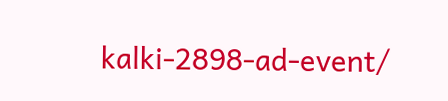kalki-2898-ad-event/